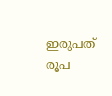ഇരുപത് രൂപ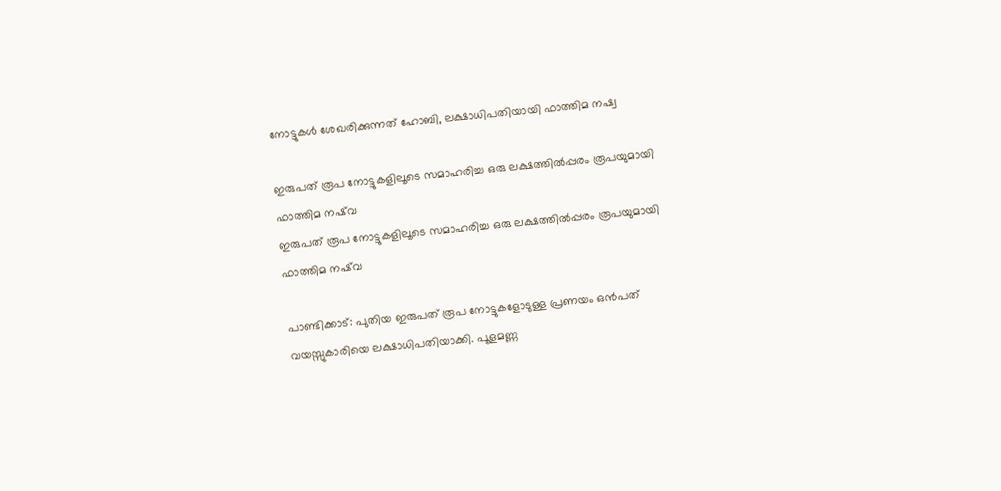നോട്ടുകള്‍ ശേഖരിക്കുന്നത് ഹോബി, ലക്ഷാധിപതിയായി ഫാത്തിമ നഷ്വ

ഇരുപത് രൂപ നോട്ടുകളിലൂടെ സമാഹരിച്ച ഒരു ലക്ഷത്തിൽപ്പരം രൂപയുമായി ഫാത്തിമ നഷ്‌വ
ഇരുപത് രൂപ നോട്ടുകളിലൂടെ സമാഹരിച്ച ഒരു ലക്ഷത്തിൽപ്പരം രൂപയുമായി ഫാത്തിമ നഷ്‌വ

പാണ്ടിക്കാട്: പുതിയ ഇരുപത് രൂപ നോട്ടുകളോടുള്ള പ്രണയം ഒന്‍പത് വയസ്സുകാരിയെ ലക്ഷാധിപതിയാക്കി. പൂളമണ്ണ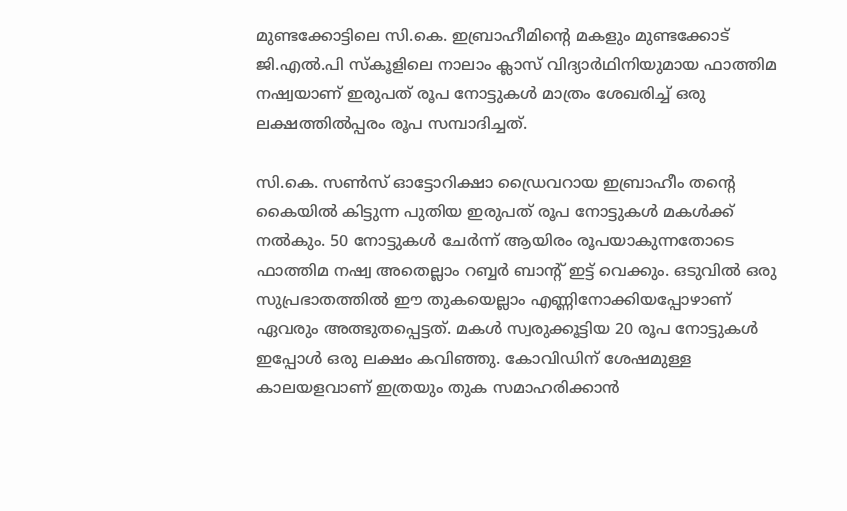മുണ്ടക്കോട്ടിലെ സി.കെ. ഇബ്രാഹീമിന്റെ മകളും മുണ്ടക്കോട് ജി.എല്‍.പി സ്‌കൂളിലെ നാലാം ക്ലാസ് വിദ്യാര്‍ഥിനിയുമായ ഫാത്തിമ നഷ്വയാണ് ഇരുപത് രൂപ നോട്ടുകള്‍ മാത്രം ശേഖരിച്ച് ഒരു ലക്ഷത്തില്‍പ്പരം രൂപ സമ്പാദിച്ചത്.

സി.കെ. സണ്‍സ് ഓട്ടോറിക്ഷാ ഡ്രൈവറായ ഇബ്രാഹീം തന്റെ കൈയില്‍ കിട്ടുന്ന പുതിയ ഇരുപത് രൂപ നോട്ടുകള്‍ മകള്‍ക്ക് നല്‍കും. 50 നോട്ടുകള്‍ ചേര്‍ന്ന് ആയിരം രൂപയാകുന്നതോടെ ഫാത്തിമ നഷ്വ അതെല്ലാം റബ്ബര്‍ ബാന്റ് ഇട്ട് വെക്കും. ഒടുവില്‍ ഒരു സുപ്രഭാതത്തില്‍ ഈ തുകയെല്ലാം എണ്ണിനോക്കിയപ്പോഴാണ് ഏവരും അത്ഭുതപ്പെട്ടത്. മകള്‍ സ്വരുക്കൂട്ടിയ 20 രൂപ നോട്ടുകള്‍ ഇപ്പോള്‍ ഒരു ലക്ഷം കവിഞ്ഞു. കോവിഡിന് ശേഷമുള്ള കാലയളവാണ് ഇത്രയും തുക സമാഹരിക്കാന്‍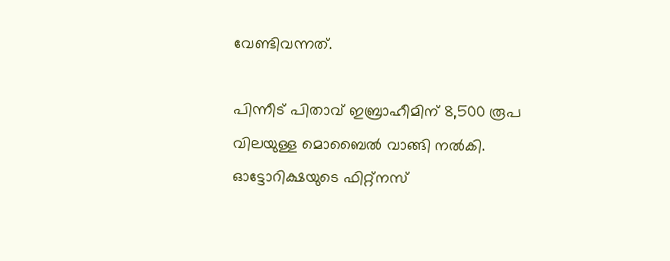വേണ്ടിവന്നത്.

പിന്നീട് പിതാവ് ഇബ്രാഹീമിന് 8,500 രൂപ വിലയുള്ള മൊബൈല്‍ വാങ്ങി നല്‍കി. ഓട്ടോറിക്ഷയുടെ ഫിറ്റ്‌നസ്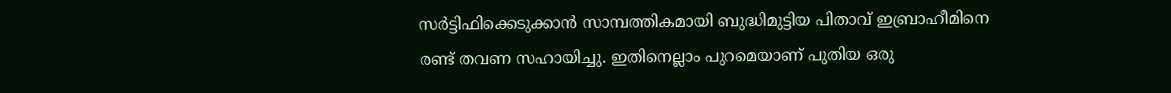സര്‍ട്ടിഫിക്കെടുക്കാന്‍ സാമ്പത്തികമായി ബുദ്ധിമുട്ടിയ പിതാവ് ഇബ്രാഹീമിനെ രണ്ട് തവണ സഹായിച്ചു. ഇതിനെല്ലാം പുറമെയാണ് പുതിയ ഒരു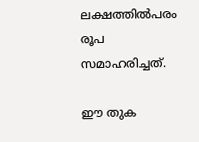ലക്ഷത്തില്‍പരം രൂപ സമാഹരിച്ചത്.

ഈ തുക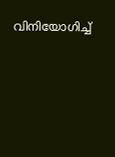വിനിയോഗിച്ച്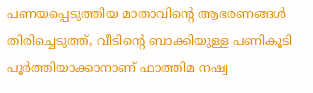പണയപ്പെടുത്തിയ മാതാവിന്റെ ആഭരണങ്ങള്‍ തിരിച്ചെടുത്ത്, വീടിന്റെ ബാക്കിയുള്ള പണികൂടി പൂര്‍ത്തിയാക്കാനാണ് ഫാത്തിമ നഷ്വ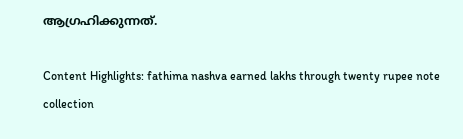ആഗ്രഹിക്കുന്നത്.

Content Highlights: fathima nashva earned lakhs through twenty rupee note collection